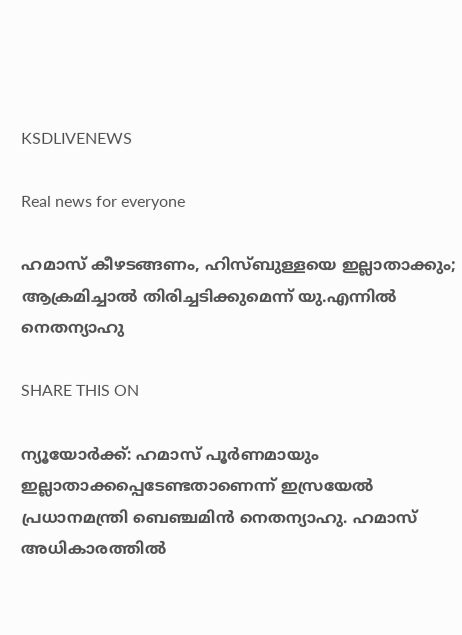KSDLIVENEWS

Real news for everyone

ഹമാസ് കീഴടങ്ങണം, ഹിസ്ബുള്ളയെ ഇല്ലാതാക്കും; ആക്രമിച്ചാൽ തിരിച്ചടിക്കുമെന്ന് യു.എന്നിൽ നെതന്യാഹു

SHARE THIS ON

ന്യൂയോര്‍ക്ക്: ഹമാസ് പൂര്‍ണമായും ഇല്ലാതാക്കപ്പെടേണ്ടതാണെന്ന് ഇസ്രയേല്‍ പ്രധാനമന്ത്രി ബെഞ്ചമിന്‍ നെതന്യാഹു. ഹമാസ് അധികാരത്തില്‍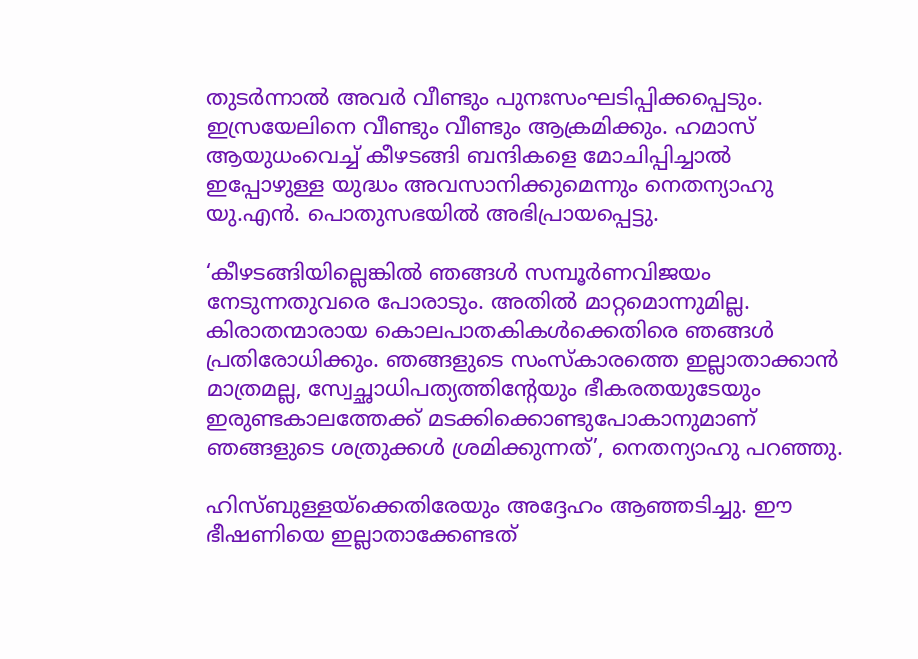തുടര്‍ന്നാല്‍ അവര്‍ വീണ്ടും പുനഃസംഘടിപ്പിക്കപ്പെടും. ഇസ്രയേലിനെ വീണ്ടും വീണ്ടും ആക്രമിക്കും. ഹമാസ് ആയുധംവെച്ച് കീഴടങ്ങി ബന്ദികളെ മോചിപ്പിച്ചാല്‍ ഇപ്പോഴുള്ള യുദ്ധം അവസാനിക്കുമെന്നും നെതന്യാഹു യു.എന്‍. പൊതുസഭയില്‍ അഭിപ്രായപ്പെട്ടു.

‘കീഴടങ്ങിയില്ലെങ്കില്‍ ഞങ്ങള്‍ സമ്പൂര്‍ണവിജയം നേടുന്നതുവരെ പോരാടും. അതില്‍ മാറ്റമൊന്നുമില്ല. കിരാതന്മാരായ കൊലപാതകികള്‍ക്കെതിരെ ഞങ്ങള്‍ പ്രതിരോധിക്കും. ഞങ്ങളുടെ സംസ്‌കാരത്തെ ഇല്ലാതാക്കാന്‍ മാത്രമല്ല, സ്വേച്ഛാധിപത്യത്തിന്റേയും ഭീകരതയുടേയും ഇരുണ്ടകാലത്തേക്ക് മടക്കിക്കൊണ്ടുപോകാനുമാണ് ഞങ്ങളുടെ ശത്രുക്കള്‍ ശ്രമിക്കുന്നത്’, നെതന്യാഹു പറഞ്ഞു.

ഹിസ്ബുള്ളയ്‌ക്കെതിരേയും അദ്ദേഹം ആഞ്ഞടിച്ചു. ഈ ഭീഷണിയെ ഇല്ലാതാക്കേണ്ടത്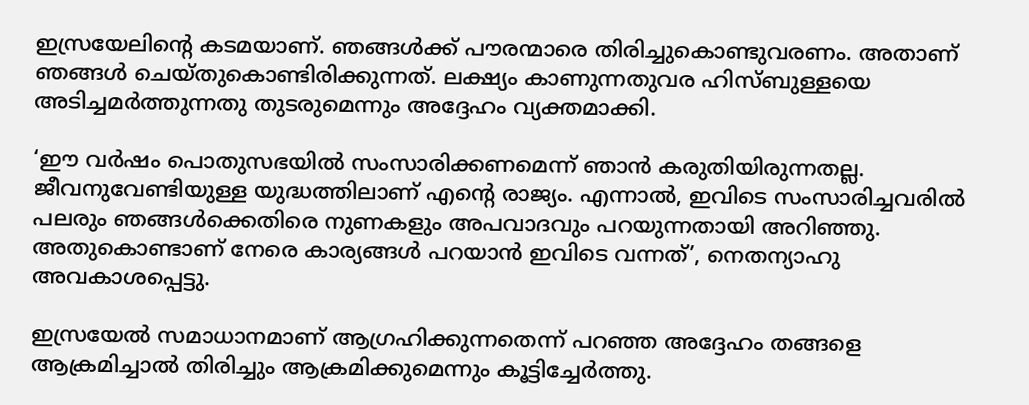ഇസ്രയേലിന്റെ കടമയാണ്. ഞങ്ങള്‍ക്ക് പൗരന്മാരെ തിരിച്ചുകൊണ്ടുവരണം. അതാണ് ഞങ്ങള്‍ ചെയ്തുകൊണ്ടിരിക്കുന്നത്. ലക്ഷ്യം കാണുന്നതുവര ഹിസ്ബുള്ളയെ അടിച്ചമര്‍ത്തുന്നതു തുടരുമെന്നും അദ്ദേഹം വ്യക്തമാക്കി.

‘ഈ വര്‍ഷം പൊതുസഭയില്‍ സംസാരിക്കണമെന്ന് ഞാന്‍ കരുതിയിരുന്നതല്ല. ജീവനുവേണ്ടിയുള്ള യുദ്ധത്തിലാണ് എന്റെ രാജ്യം. എന്നാല്‍, ഇവിടെ സംസാരിച്ചവരില്‍ പലരും ഞങ്ങള്‍ക്കെതിരെ നുണകളും അപവാദവും പറയുന്നതായി അറിഞ്ഞു. അതുകൊണ്ടാണ് നേരെ കാര്യങ്ങള്‍ പറയാന്‍ ഇവിടെ വന്നത്’, നെതന്യാഹു അവകാശപ്പെട്ടു.

ഇസ്രയേല്‍ സമാധാനമാണ് ആഗ്രഹിക്കുന്നതെന്ന് പറഞ്ഞ അദ്ദേഹം തങ്ങളെ ആക്രമിച്ചാല്‍ തിരിച്ചും ആക്രമിക്കുമെന്നും കൂട്ടിച്ചേര്‍ത്തു.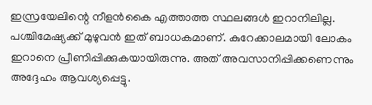ഇസ്രയേലിന്റെ നീളന്‍കൈ എത്താത്ത സ്ഥലങ്ങള്‍ ഇറാനിലില്ല. പശ്ചിമേഷ്യക്ക് മുഴുവന്‍ ഇത് ബാധകമാണ്. കുറേക്കാലമായി ലോകം ഇറാനെ പ്രീണിപ്പിക്കുകയായിരുന്നു. അത് അവസാനിപ്പിക്കണെന്നും അദ്ദേഹം ആവശ്യപ്പെട്ടു.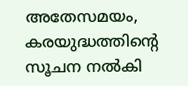അതേസമയം, കരയുദ്ധത്തിന്റെ സൂചന നല്‍കി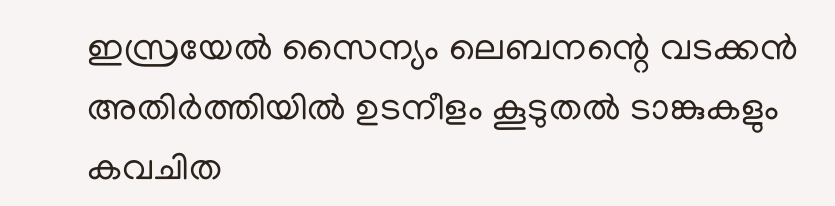ഇസ്രയേല്‍ സൈന്യം ലെബനന്റെ വടക്കന്‍ അതിര്‍ത്തിയില്‍ ഉടനീളം കൂടുതല്‍ ടാങ്കുകളും കവചിത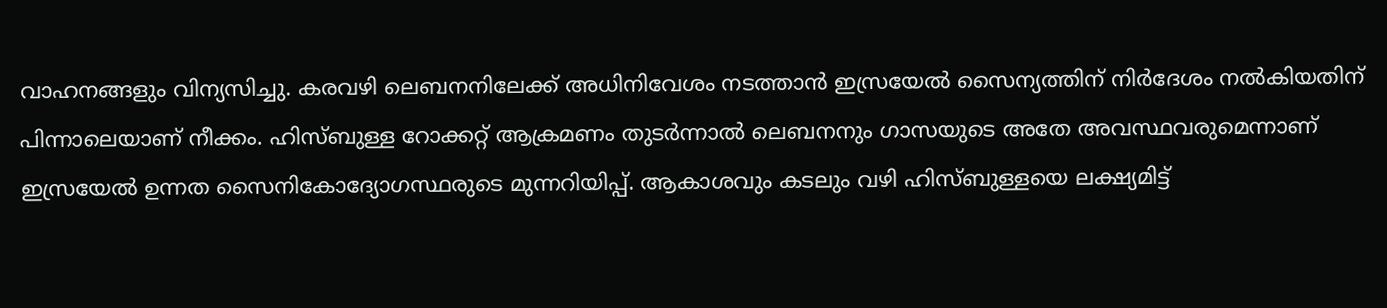വാഹനങ്ങളും വിന്യസിച്ചു. കരവഴി ലെബനനിലേക്ക് അധിനിവേശം നടത്താന്‍ ഇസ്രയേല്‍ സൈന്യത്തിന് നിര്‍ദേശം നല്‍കിയതിന് പിന്നാലെയാണ് നീക്കം. ഹിസ്ബുള്ള റോക്കറ്റ് ആക്രമണം തുടര്‍ന്നാല്‍ ലെബനനും ഗാസയുടെ അതേ അവസ്ഥവരുമെന്നാണ് ഇസ്രയേല്‍ ഉന്നത സൈനികോദ്യോഗസ്ഥരുടെ മുന്നറിയിപ്പ്. ആകാശവും കടലും വഴി ഹിസ്ബുള്ളയെ ലക്ഷ്യമിട്ട്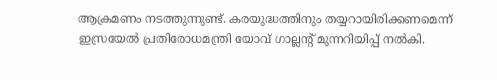ആക്രമണം നടത്തുന്നുണ്ട്. കരയുദ്ധത്തിനും തയ്യറായിരിക്കണമെന്ന് ഇസ്രയേല്‍ പ്രതിരോധമന്ത്രി യോവ് ഗാല്ലന്റ് മുന്നറിയിപ്പ് നല്‍കി.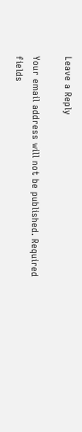Leave a Reply

Your email address will not be published. Required fields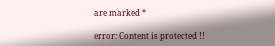are marked *

error: Content is protected !!